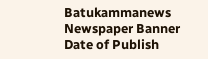Batukammanews
Newspaper Banner
Date of Publish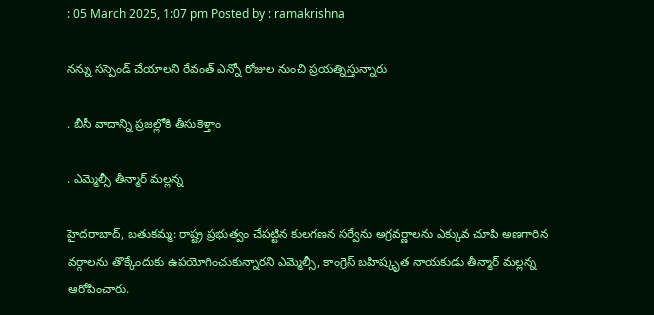: 05 March 2025, 1:07 pm Posted by : ramakrishna

నన్ను సస్పెండ్ చేయాలని రేవంత్ ఎన్నో రోజుల నుంచి ప్రయత్నిస్తున్నారు

. బీసీ వాదాన్ని ప్రజల్లోకి తీసుకెళ్తాం

. ఎమ్మెల్సీ తీన్మార్ మల్లన్న

హైదరాబాద్, బతుకమ్మ: రాష్ట్ర ప్రభుత్వం చేపట్టిన కులగణన సర్వేను అగ్రవర్ణాలను ఎక్కువ చూపి అణగారిన వర్గాలను తొక్కేందుకు ఉపయోగించుకున్నారని ఎమ్మెల్సీ, కాంగ్రెస్ బహిష్కృత నాయకుడు తీన్మార్ మల్లన్న ఆరోపించారు.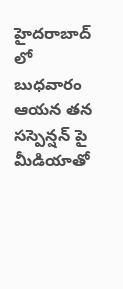హైదరాబాద్ లో బుధవారం ఆయన తన సస్పెన్షన్ పై మీడియాతో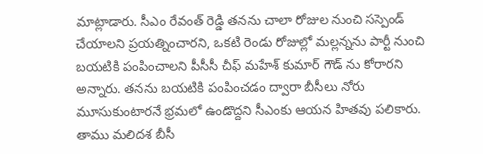మాట్లాడారు. సీఎం రేవంత్ రెడ్డి తనను చాలా రోజుల నుంచి సస్పెండ్ చేయాలని ప్రయత్నించారని, ఒకటి రెండు రోజుల్లో మల్లన్నను పార్టీ నుంచి బయటికి పంపించాలని పీసీసీ చీఫ్ మహేశ్ కుమార్ గౌడ్ ను కోరారని అన్నారు. తనను బయటికి పంపించడం ద్వారా బీసీలు నోరు మూసుకుంటారనే భ్రమలో ఉండొద్దని సీఎంకు ఆయన హితవు పలికారు. తాము మలిదశ బీసీ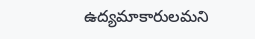ఉద్యమాకారులమని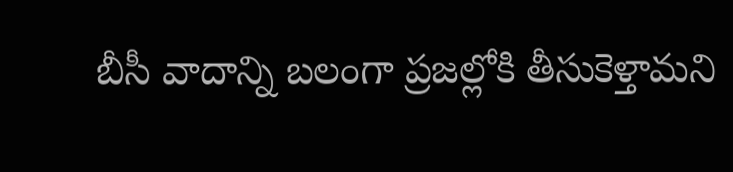బీసీ వాదాన్ని బలంగా ప్రజల్లోకి తీసుకెళ్తామని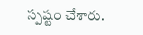స్పష్టం చేశారు.